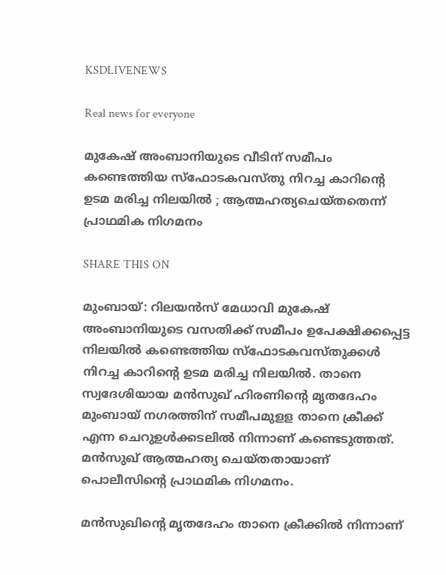KSDLIVENEWS

Real news for everyone

മുകേഷ് അംബാനിയുടെ വീടിന് സമീപം കണ്ടെത്തിയ സ്ഫോടകവസ്തു നിറച്ച കാറിന്റെ ഉടമ മരിച്ച നിലയിൽ ; ആത്മഹത്യചെയ്തതെന്ന് പ്രാഥമിക നിഗമനം

SHARE THIS ON

മുംബായ്: റിലയന്‍സ് മേധാവി മുകേഷ് അംബാനിയുടെ വസതിക്ക് സമീപം ഉപേക്ഷിക്കപ്പെട്ട നിലയില്‍ കണ്ടെത്തിയ സ്‌ഫോടകവസ്തുക്കള്‍ നിറച്ച കാറിന്റെ ഉടമ മരിച്ച നിലയില്‍. താനെ സ്വദേശിയായ മന്‍സുഖ് ഹിരണിന്റെ മൃതദേഹം മുംബായ് നഗരത്തിന് സമീപമുളള താനെ ക്രീക്ക് എന്ന ചെറുഉള്‍ക്കടലില്‍ നിന്നാണ് കണ്ടെടുത്തത്. മന്‍സുഖ് ആത്മഹത്യ ചെയ്തതായാണ് പൊലീസിന്റെ പ്രാഥമിക നിഗമനം.

മന്‍സുഖിന്റെ മൃതദേഹം താനെ ക്രീക്കില്‍ നിന്നാണ്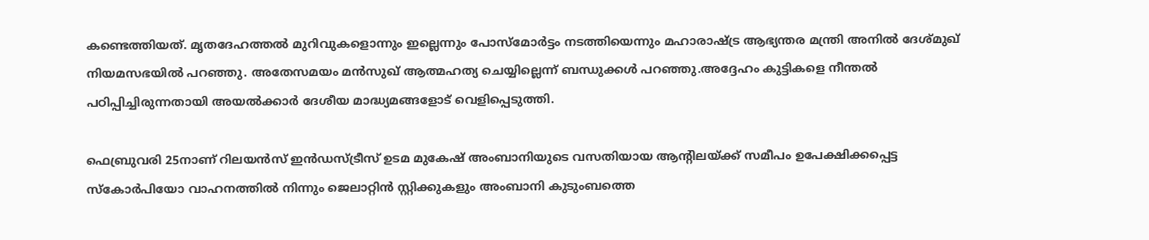കണ്ടെത്തിയത്. മൃതദേഹത്തല്‍ മുറിവുകളൊന്നും ഇല്ലെന്നും പോസ്‌മോര്‍ട്ടം നടത്തിയെന്നും മഹാരാഷ്ട്ര ആഭ്യന്തര മന്ത്രി അനില്‍ ദേശ്മുഖ് നിയമസഭയില്‍ പറഞ്ഞു. അതേസമയം മന്‍സുഖ് ആത്മഹത്യ ചെയ്യില്ലെന്ന് ബന്ധുക്കള്‍ പറഞ്ഞു.അദ്ദേഹം കുട്ടികളെ നീന്തല്‍ പഠിപ്പിച്ചിരുന്നതായി അയല്‍ക്കാര്‍ ദേശീയ മാദ്ധ്യമങ്ങളോട് വെളിപ്പെടുത്തി.

ഫെബ്രുവരി 25നാണ് റിലയന്‍സ് ഇന്‍ഡസ്ട്രീസ് ഉടമ മുകേഷ് അംബാനിയുടെ വസതിയായ ആന്റിലയ്ക്ക് സമീപം ഉപേക്ഷിക്കപ്പെട്ട സ്‌കോര്‍പിയോ വാഹനത്തില്‍ നിന്നും ജെലാറ്റിന്‍ സ്റ്റിക്കുകളും അംബാനി കുടുംബത്തെ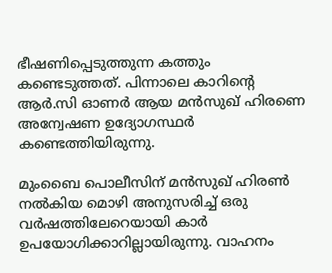ഭീഷണിപ്പെടുത്തുന്ന കത്തും കണ്ടെടുത്തത്. പിന്നാലെ കാറിന്റെ ആര്‍.സി ഓണര്‍ ആയ മന്‍സുഖ് ഹിരണെ അന്വേഷണ ഉദ്യോഗസ്ഥര്‍ കണ്ടെത്തിയിരുന്നു.

മുംബൈ പൊലീസിന് മന്‍സുഖ് ഹിരണ്‍ നല്‍കിയ മൊഴി അനുസരിച്ച്‌ ഒരു വര്‍ഷത്തിലേറെയായി കാര്‍ ഉപയോഗിക്കാറില്ലായിരുന്നു. വാഹനം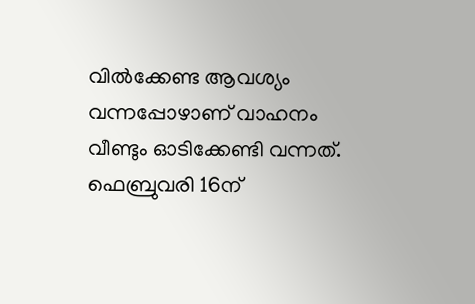വില്‍ക്കേണ്ട ആവശ്യം വന്നപ്പോഴാണ് വാഹനം വീണ്ടും ഓടിക്കേണ്ടി വന്നത്. ഫെബ്രുവരി 16ന്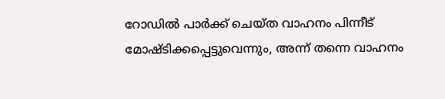റോഡില്‍ പാര്‍ക്ക് ചെയ്ത വാഹനം പിന്നീട് മോഷ്ടിക്കപ്പെട്ടുവെന്നും, അന്ന് തന്നെ വാഹനം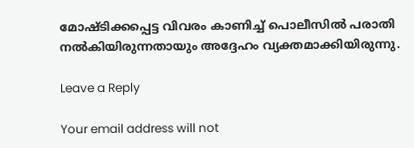മോഷ്ടിക്കപ്പെട്ട വിവരം കാണിച്ച്‌ പൊലീസില്‍ പരാതി നല്‍കിയിരുന്നതായും അദ്ദേഹം വ്യക്തമാക്കിയിരുന്നു.

Leave a Reply

Your email address will not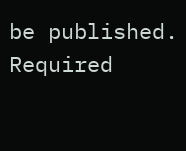be published. Required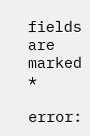fields are marked *

error: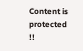Content is protected !!